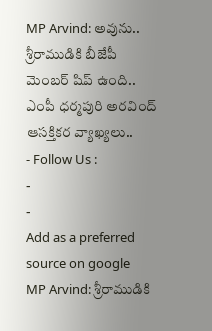MP Arvind: అవును.. శ్రీరాముడికి బీజేపీ మెంబర్ షిప్ ఉంది.. ఎంపీ ధర్మపురి అరవింద్ ఆసక్తికర వ్యాఖ్యలు..
- Follow Us :
-
-
Add as a preferred
source on google
MP Arvind: శ్రీరాముడికి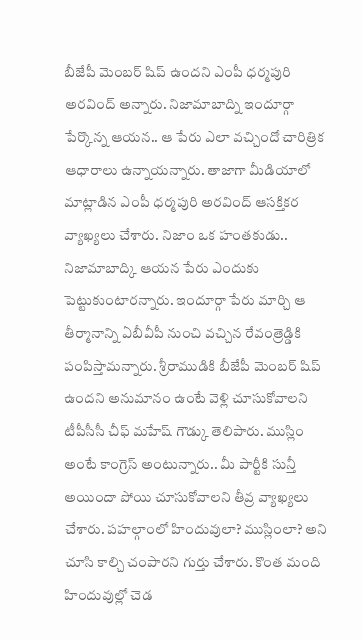బీజేపీ మెంబర్ షిప్ ఉందని ఎంపీ ధర్మపురి అరవింద్ అన్నారు. నిజామాబాద్ని ఇందూర్గా పేర్కొన్న ఆయన.. ఆ పేరు ఎలా వచ్చిందో చారిత్రిక ఆధారాలు ఉన్నాయన్నారు. తాజాగా మీడియాలో మాట్లాడిన ఎంపీ ధర్మపురి అరవింద్ ఆసక్తికర వ్యాఖ్యలు చేశారు. నిజాం ఒక హంతకుడు.. నిజామాబాద్కి ఆయన పేరు ఎందుకు పెట్టుకుంటారన్నారు. ఇందూర్గా పేరు మార్చి ఆ తీర్మానాన్ని ఏబీవీపీ నుంచి వచ్చిన రేవంత్రెడ్డికి పంపిస్తామన్నారు. శ్రీరాముడికి బీజేపీ మెంబర్ షిప్ ఉందని అనుమానం ఉంటే వెళ్లి చూసుకోవాలని టీపీసీసీ చీఫ్ మహేష్ గౌడ్కు తెలిపారు. ముస్లిం అంటే కాంగ్రెస్ అంటున్నారు.. మీ పార్టీకి సున్తీ అయిందా పోయి చూసుకోవాలని తీవ్ర వ్యాఖ్యలు చేశారు. పహల్గాంలో హిందువులా? ముస్లింలా? అని చూసి కాల్చి చంపారని గుర్తు చేశారు. కొంత మంది హిందువుల్లో చెడ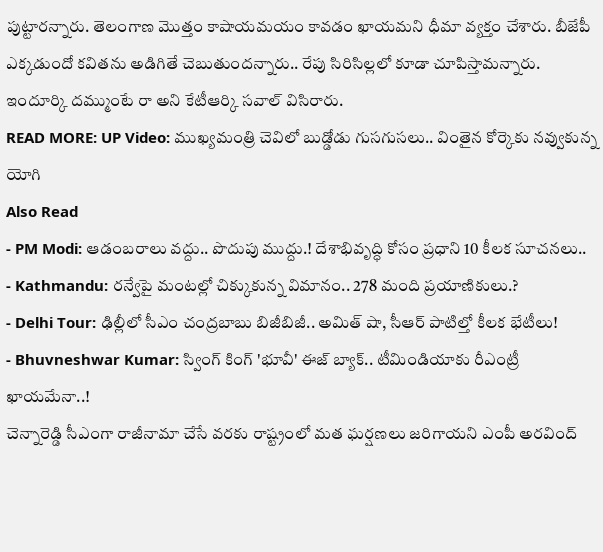పుట్టారన్నారు. తెలంగాణ మొత్తం కాషాయమయం కావడం ఖాయమని ధీమా వ్యక్తం చేశారు. బీజేపీ ఎక్కడుందో కవితను అడిగితే చెబుతుందన్నారు.. రేపు సిరిసిల్లలో కూడా చూపిస్తామన్నారు. ఇందూర్కి దమ్ముంటే రా అని కేటీఆర్కి సవాల్ విసిరారు.
READ MORE: UP Video: ముఖ్యమంత్రి చెవిలో బుడ్డోడు గుసగుసలు.. వింతైన కోర్కెకు నవ్వుకున్న యోగి
Also Read
- PM Modi: ఆడంబరాలు వద్దు.. పొదుపు ముద్దు.! దేశాభివృద్ధి కోసం ప్రధాని 10 కీలక సూచనలు..
- Kathmandu: రన్వేపై మంటల్లో చిక్కుకున్న విమానం.. 278 మంది ప్రయాణికులు.?
- Delhi Tour: ఢిల్లీలో సీఎం చంద్రబాబు బిజీబిజీ.. అమిత్ షా, సీఆర్ పాటిల్తో కీలక భేటీలు!
- Bhuvneshwar Kumar: స్వింగ్ కింగ్ 'భూవీ' ఈజ్ బ్యాక్.. టీమిండియాకు రీఎంట్రీ ఖాయమేనా..!
చెన్నారెడ్డి సీఎంగా రాజీనామా చేసే వరకు రాష్ట్రంలో మత ఘర్షణలు జరిగాయని ఎంపీ అరవింద్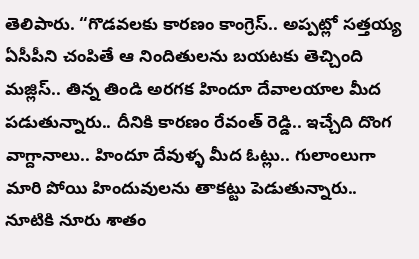తెలిపారు. “గొడవలకు కారణం కాంగ్రెస్.. అప్పట్లో సత్తయ్య ఏసీపీని చంపితే ఆ నిందితులను బయటకు తెచ్చింది మజ్లిస్.. తిన్న తిండి అరగక హిందూ దేవాలయాల మీద పడుతున్నారు.. దీనికి కారణం రేవంత్ రెడ్డి.. ఇచ్చేది దొంగ వాగ్దానాలు.. హిందూ దేవుళ్ళ మీద ఓట్లు.. గులాంలుగా మారి పోయి హిందువులను తాకట్టు పెడుతున్నారు.. నూటికి నూరు శాతం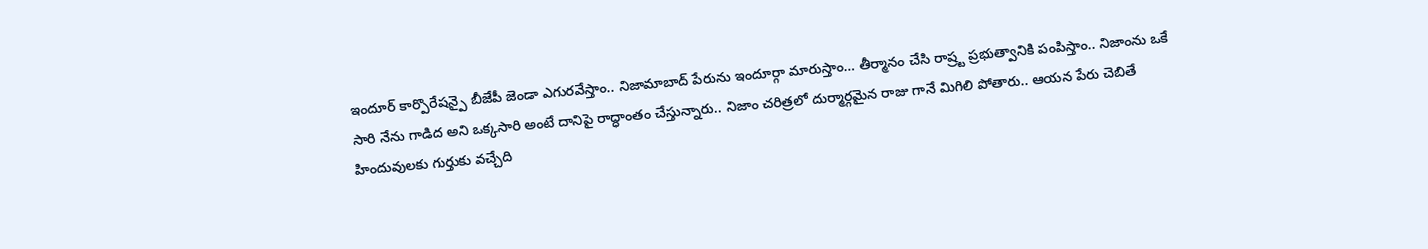ఇందూర్ కార్పొరేషన్పై బీజేపీ జెండా ఎగురవేస్తాం.. నిజామాబాద్ పేరును ఇందూర్గా మారుస్తాం… తీర్మానం చేసి రాష్ర్ట ప్రభుత్వానికి పంపిస్తాం.. నిజాంను ఒకే సారి నేను గాడిద అని ఒక్కసారి అంటే దానిపై రాద్ధాంతం చేస్తున్నారు.. నిజాం చరిత్రలో దుర్మార్గమైన రాజు గానే మిగిలి పోతారు.. ఆయన పేరు చెబితే హిందువులకు గుర్తుకు వచ్చేది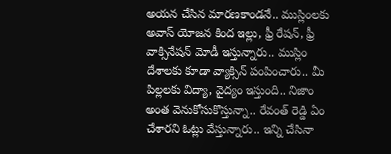అయన చేసిన మారణకాండనే.. ముస్లింలకు అవాస్ యోజన కింద ఇల్లు, ఫ్రీ రేషన్, ఫ్రీ వాక్సినేషన్ మోడీ ఇస్తున్నారు.. ముస్లిం దేశాలకు కూడా వ్యాక్సిన్ పంపించారు.. మీ పిల్లలకు విద్యా, వైద్యం ఇస్తుంది.. నిజాం అంత వెనుకోసుకొస్తున్నా.. రేవంత్ రెడ్డి ఏం చేశారని ఓట్లు వేస్తున్నారు.. ఇన్ని చేసినా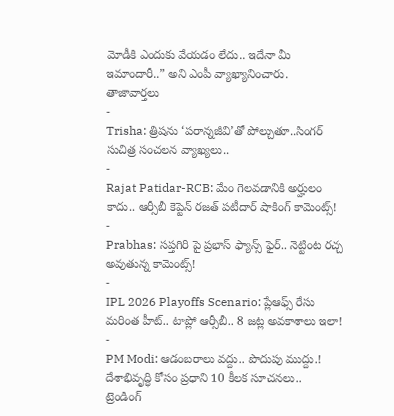మోడీకి ఎందుకు వేయడం లేదు.. ఇదేనా మీ ఇమాందారీ..” అని ఎంపీ వ్యాఖ్యానించారు.
తాజావార్తలు
-
Trisha: త్రిషను ‘పరాన్నజీవి’తో పోల్చుతూ..సింగర్ సుచిత్ర సంచలన వ్యాఖ్యలు..
-
Rajat Patidar-RCB: మేం గెలవడానికి అర్హులం కాదు.. ఆర్సీబీ కెప్టెన్ రజత్ పటీదార్ షాకింగ్ కామెంట్స్!
-
Prabhas: సప్తగిరి పై ప్రభాస్ ఫ్యాన్స్ ఫైర్.. నెట్టింట రచ్చ అవుతున్న కామెంట్స్!
-
IPL 2026 Playoffs Scenario: ప్లేఆఫ్స్ రేసు మరింత హీట్.. టాప్లో ఆర్సీబీ.. 8 జట్ల అవకాశాలు ఇలా!
-
PM Modi: ఆడంబరాలు వద్దు.. పొదుపు ముద్దు.! దేశాభివృద్ధి కోసం ప్రధాని 10 కీలక సూచనలు..
ట్రెండింగ్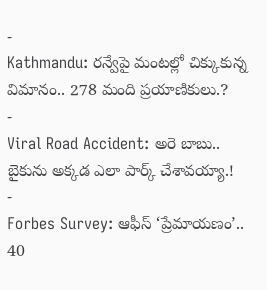-
Kathmandu: రన్వేపై మంటల్లో చిక్కుకున్న విమానం.. 278 మంది ప్రయాణికులు.?
-
Viral Road Accident: అరె బాబు.. బైకును అక్కడ ఎలా పార్క్ చేశావయ్యా.!
-
Forbes Survey: ఆఫీస్ ‘ప్రేమాయణం’.. 40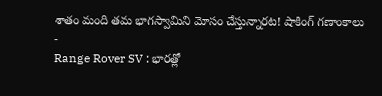శాతం మంది తమ భాగస్వామిని మోసం చేస్తున్నారట! షాకింగ్ గణాంకాలు
-
Range Rover SV : భారత్లో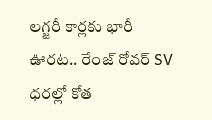లగ్జరీ కార్లకు భారీ ఊరట.. రేంజ్ రోవర్ SV ధరల్లో కోత